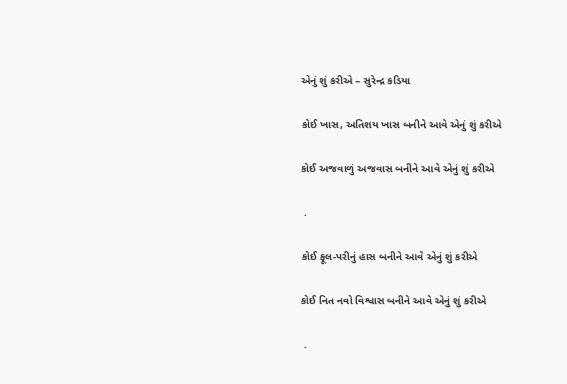એનું શું કરીએ – સુરેન્દ્ર કડિયા

કોઈ ખાસ, અતિશય ખાસ બનીને આવે એનું શું કરીએ

કોઈ અજવાળું અજવાસ બનીને આવે એનું શું કરીએ

 .

કોઈ ફૂલ-પરીનું હાસ બનીને આવે એનું શું કરીએ

કોઈ નિત નવો વિશ્વાસ બનીને આવે એનું શું કરીએ

 .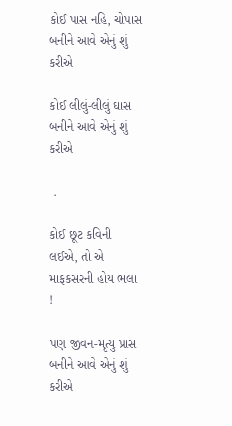કોઈ પાસ નહિ, ચોપાસ બનીને આવે એનું શું કરીએ

કોઈ લીલું-લીલું ઘાસ બનીને આવે એનું શું કરીએ

 .

કોઈ છૂટ કવિની લઈએ, તો એ માફકસરની હોય ભલા !

પણ જીવન-મૃત્યુ પ્રાસ બનીને આવે એનું શું કરીએ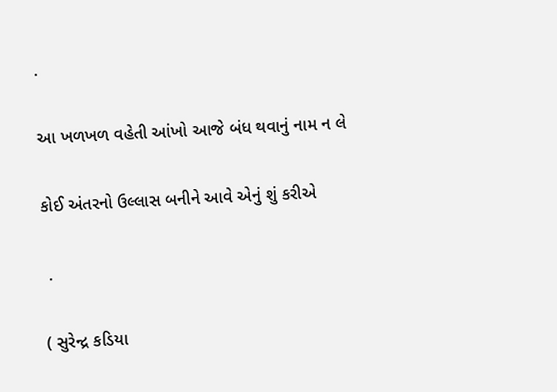.

આ ખળખળ વહેતી આંખો આજે બંધ થવાનું નામ ન લે

કોઈ અંતરનો ઉલ્લાસ બનીને આવે એનું શું કરીએ

 .

( સુરેન્દ્ર કડિયા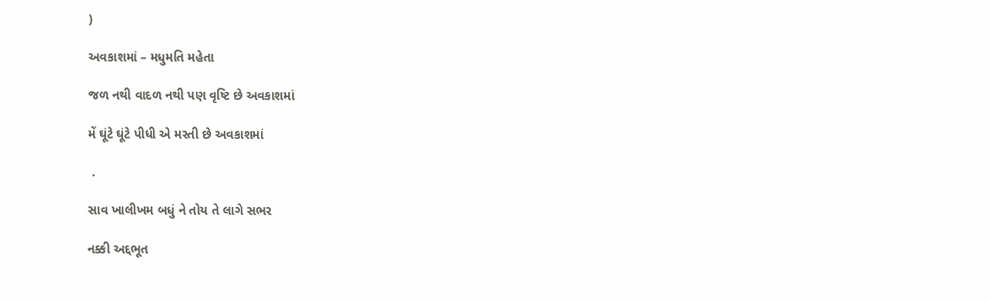)

અવકાશમાં – મધુમતિ મહેતા

જળ નથી વાદળ નથી પણ વૃષ્ટિ છે અવકાશમાં

મેં ઘૂંટે ઘૂંટે પીધી એ મસ્તી છે અવકાશમાં

 .

સાવ ખાલીખમ બધું ને તોય તે લાગે સભર

નક્કી અદ્દભૂત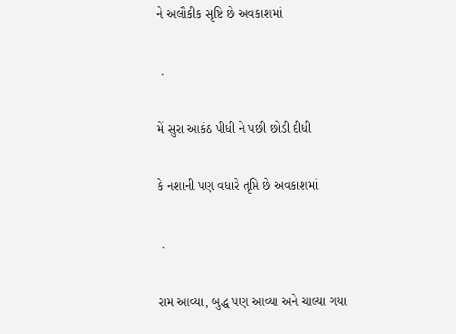ને અલૌકીક સૃષ્ટિ છે અવકાશમાં

 .

મેં સુરા આકંઠ પીધી ને પછી છોડી દીધી

કે નશાની પણ વધારે તૃપ્તિ છે અવકાશમાં

 .

રામ આવ્યા, બુદ્ધ પણ આવ્યા અને ચાલ્યા ગયા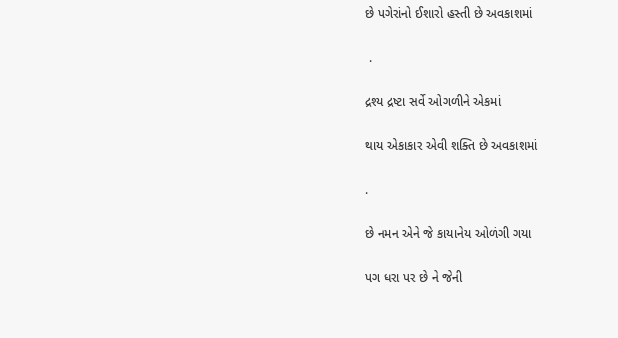છે પગેરાંનો ઈશારો હસ્તી છે અવકાશમાં

 .

દ્રશ્ય દ્રષ્ટા સર્વે ઓગળીને એકમાં

થાય એકાકાર એવી શક્તિ છે અવકાશમાં

.

છે નમન એને જે કાયાનેય ઓળંગી ગયા

પગ ધરા પર છે ને જેની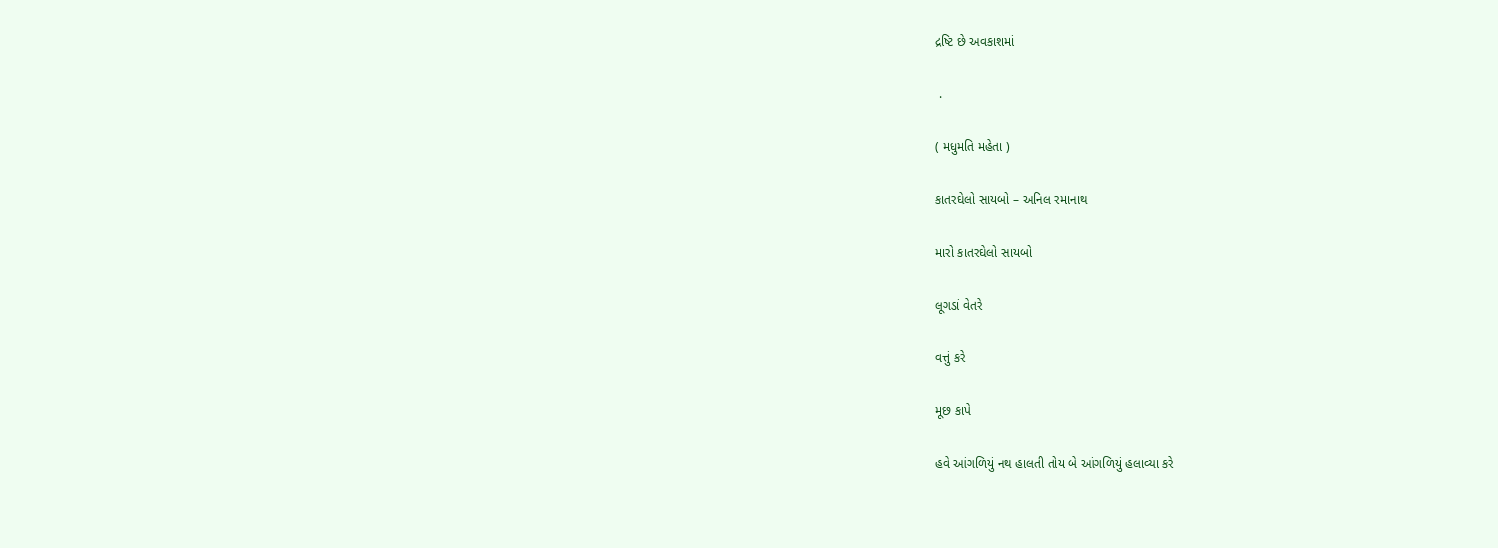દ્રષ્ટિ છે અવકાશમાં

 .

( મધુમતિ મહેતા )

કાતરઘેલો સાયબો – અનિલ રમાનાથ

મારો કાતરઘેલો સાયબો

લૂગડાં વેતરે

વત્તું કરે

મૂછ કાપે

હવે આંગળિયું નથ હાલતી તોય બે આંગળિયું હલાવ્યા કરે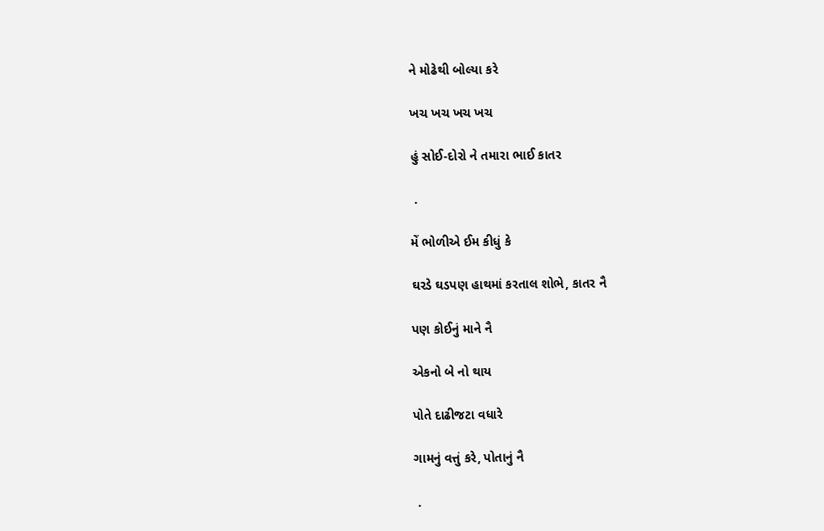ને મોઢેથી બોલ્યા કરે

ખચ ખચ ખચ ખચ

હું સોઈ-દોરો ને તમારા ભાઈ કાતર

 .

મેં ભોળીએ ઈમ કીધું કે

ઘરડે ઘડપણ હાથમાં કરતાલ શોભે, કાતર નૈ

પણ કોઈનું માને નૈ

એકનો બે નો થાય

પોતે દાઢીજટા વધારે

ગામનું વત્તું કરે, પોતાનું નૈ

 .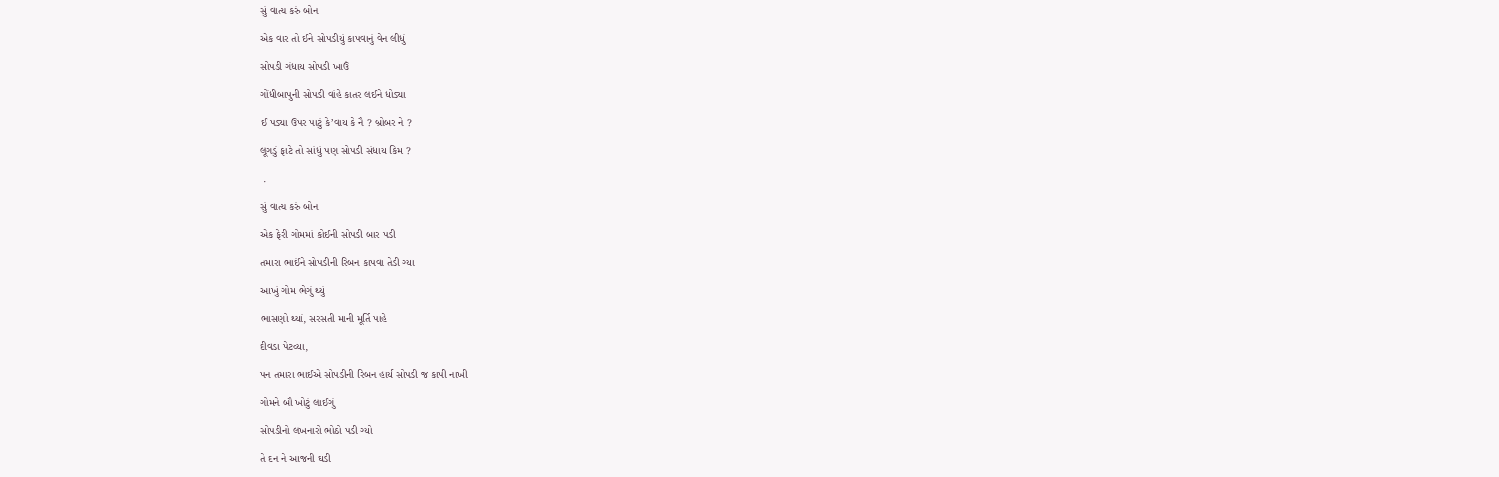સું વાત્ય કરું બોન

એક વાર તો ઈને સોપડીયું કાપવાનું વેન લીધું

સોપડી ગંધાય સોપડી ખાઉં

ગોંધીબાપુની સોપડી વાંહે કાતર લઈને ધોડ્યા

ઈ પડ્યા ઉપર પાટું કે’વાય કે નૈ ? બ્રોબર ને ?

લૂગડું ફાટે તો સાંધું પણ સોપડી સંધાય કિમ ?

 .

સું વાત્ય કરું બોન

એક ફેરી ગોમમાં કોઈની સોપડી બાર પડી

તમારા ભાઈંને સોપડીની રિબન કાપવા તેડી ગ્યા

આખું ગોમ ભેગું થ્યું

ભાસણો થ્યાં, સરસતી માની મૂર્તિ પાહે

દીવડા પેટવ્યા,

પન તમારા ભાઈએ સોપડીની રિબન હાર્ય સોપડી જ કાપી નાખી

ગોમને બૌ ખોટું લાઈગું

સોપડીનો લખનારો ભોઠો પડી ગ્યો

તે દન ને આજની ઘડી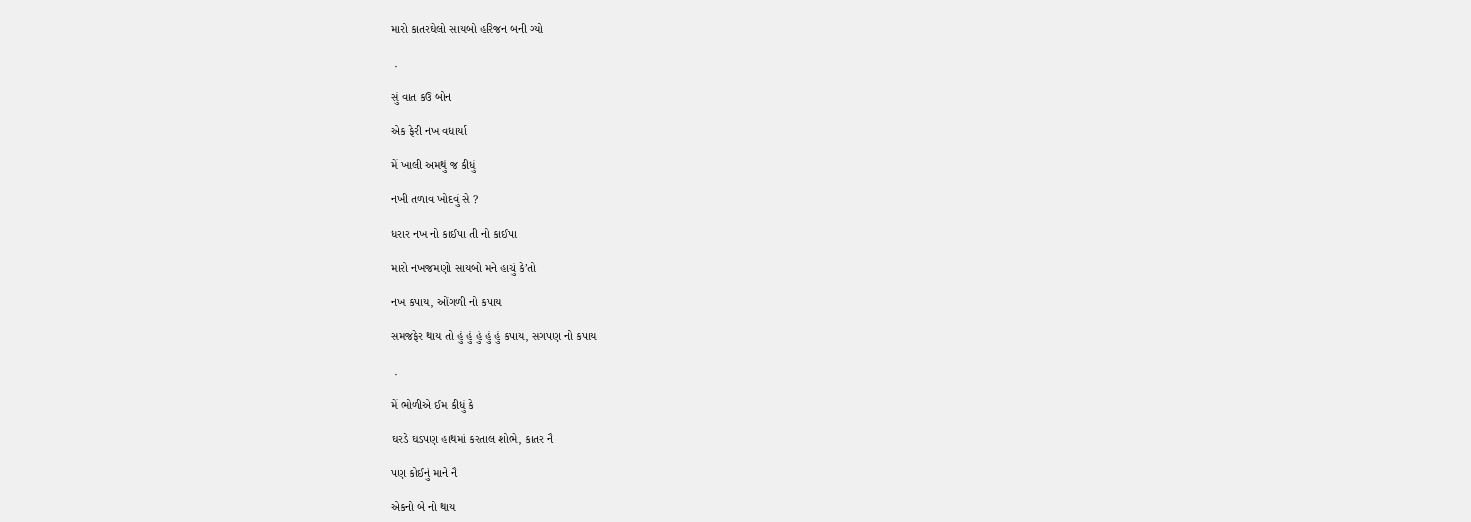મારો કાતરઘેલો સાયબો હરિજન બની ગ્યો

 .

સું વાત કઉ બોન

એક ફેરી નખ વધાર્યા

મેં ખાલી અમથું જ કીધું

નખી તળાવ ખોદવું સે ?

ધરાર નખ નો કાઈપા તી નો કાઈપા

મારો નખજમણો સાયબો મને હાચું કે’તો

નખ કપાય, ઓંગળી નો કપાય

સમજફેર થાય તો હું હું હું હું હું કપાય, સગપણ નો કપાય

 .

મેં ભોળીએ ઈમ કીધું કે

ઘરડે ઘડપણ હાથમાં કરતાલ શોભે, કાતર નૈ

પણ કોઈનું માને નૈ

એકનો બે નો થાય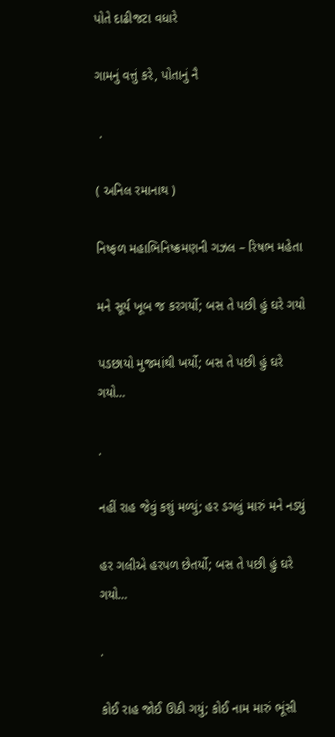પોતે દાઢીજટા વધારે

ગામનું વત્તું કરે, પોતાનું નૈ

 .

( અનિલ રમાનાથ )

નિષ્ફળ મહાભિનિષ્ક્રમણની ગઝલ – રિષભ મહેતા

મને સૂર્ય ખૂબ જ કરગર્યો; બસ તે પછી હું ઘરે ગયો

પડછાયો મુજમાંથી ખર્યો; બસ તે પછી હું ઘરે ગયો…

.

નહીં રાહ જેવું કશું મળ્યું; હર ડગલું મારું મને નડ્યું

હર ગલીએ હરપળ છેતર્યો; બસ તે પછી હું ઘરે ગયો…

.

કોઈ રાહ જોઈ ઊઠી ગયું; કોઈ નામ મારું ભૂંસી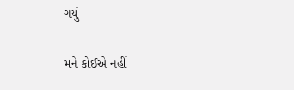ગયું

મને કોઈએ નહીં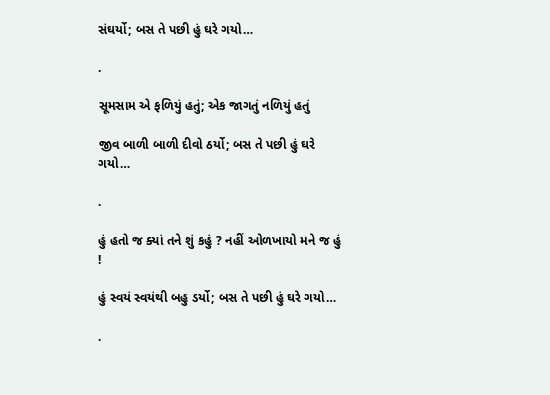સંઘર્યો; બસ તે પછી હું ઘરે ગયો…

.

સૂમસામ એ ફળિયું હતું; એક જાગતું નળિયું હતું

જીવ બાળી બાળી દીવો ઠર્યો; બસ તે પછી હું ઘરે ગયો…

.

હું હતો જ ક્યાં તને શું કહું ? નહીં ઓળખાયો મને જ હું !

હું સ્વયં સ્વયંથી બહુ ડર્યો; બસ તે પછી હું ઘરે ગયો…

.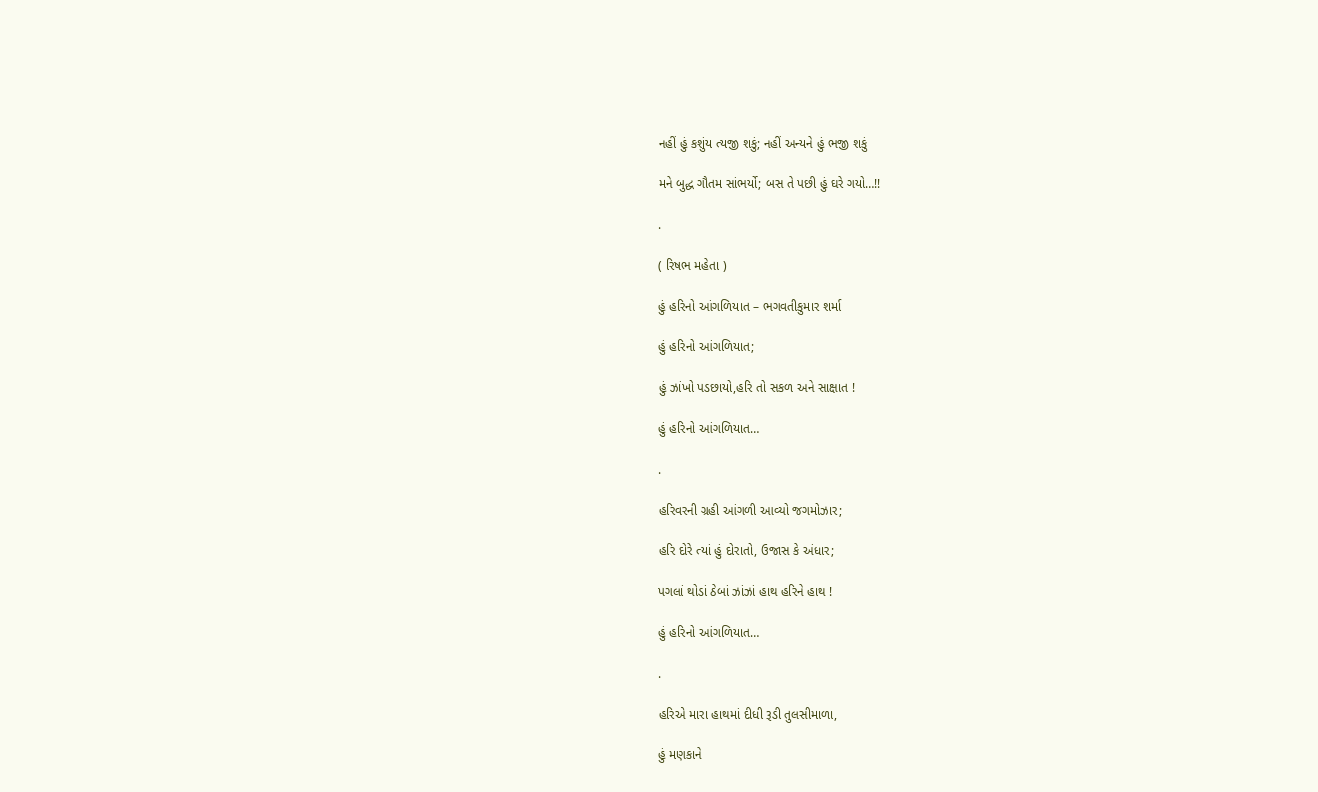નહીં હું કશુંય ત્યજી શકું; નહીં અન્યને હું ભજી શકું

મને બુદ્ધ ગૌતમ સાંભર્યો; બસ તે પછી હું ઘરે ગયો…!!

.

( રિષભ મહેતા )

હું હરિનો આંગળિયાત – ભગવતીકુમાર શર્મા

હું હરિનો આંગળિયાત;

હું ઝાંખો પડછાયો,હરિ તો સકળ અને સાક્ષાત !

હું હરિનો આંગળિયાત…

.

હરિવરની ગ્રહી આંગળી આવ્યો જગમોઝાર;

હરિ દોરે ત્યાં હું દોરાતો, ઉજાસ કે અંધાર;

પગલાં થોડાં ઠેબાં ઝાંઝાં હાથ હરિને હાથ !

હું હરિનો આંગળિયાત…

.

હરિએ મારા હાથમાં દીધી રૂડી તુલસીમાળા,

હું મણકાને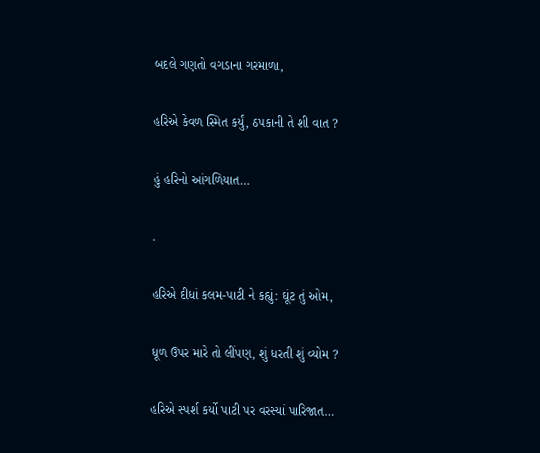બદલે ગણતો વગડાના ગરમાળા,

હરિએ કેવળ સ્મિત કર્યું, ઠપકાની તે શી વાત ?

હું હરિનો આંગળિયાત…

.

હરિએ દીધાં કલમ-પાટી ને કહ્યું: ઘૂંટ તું ઓમ,

ધૂળ ઉપર મારે તો લીંપણ, શું ધરતી શું વ્યોમ ?

હરિએ સ્પર્શ કર્યો પાટી પર વરસ્યાં પારિજાત…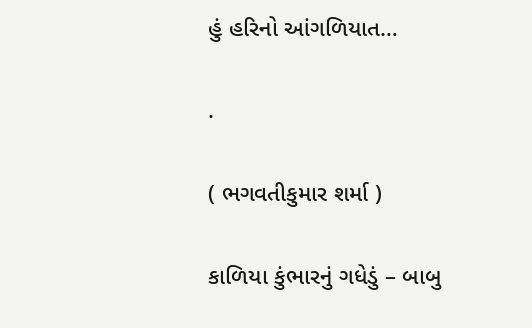હું હરિનો આંગળિયાત…

.

( ભગવતીકુમાર શર્મા )

કાળિયા કુંભારનું ગધેડું – બાબુ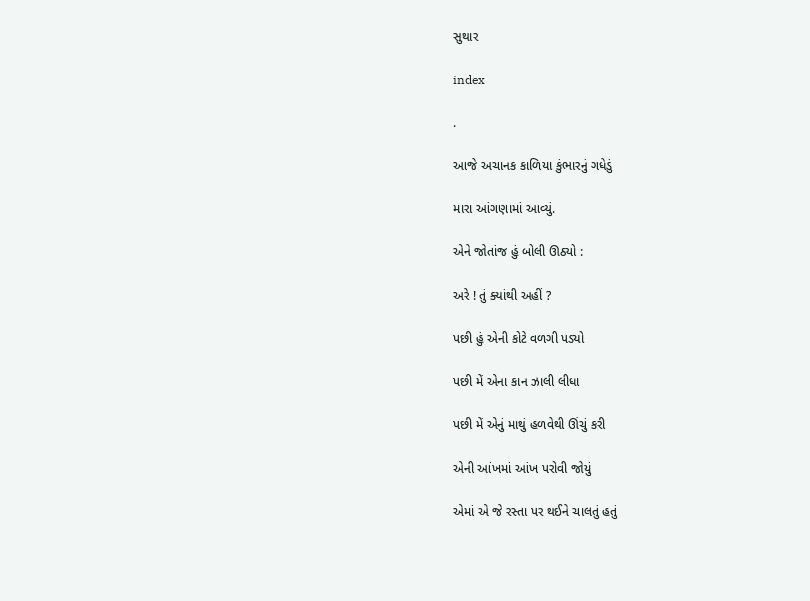સુથાર

index

.

આજે અચાનક કાળિયા કુંભારનું ગધેડું

મારા આંગણામાં આવ્યું.

એને જોતાંજ હું બોલી ઊઠ્યો :

અરે ! તું ક્યાંથી અહીં ?

પછી હું એની કોટે વળગી પડ્યો

પછી મેં એના કાન ઝાલી લીધા

પછી મેં એનું માથું હળવેથી ઊંચું કરી

એની આંખમાં આંખ પરોવી જોયું

એમાં એ જે રસ્તા પર થઈને ચાલતું હતું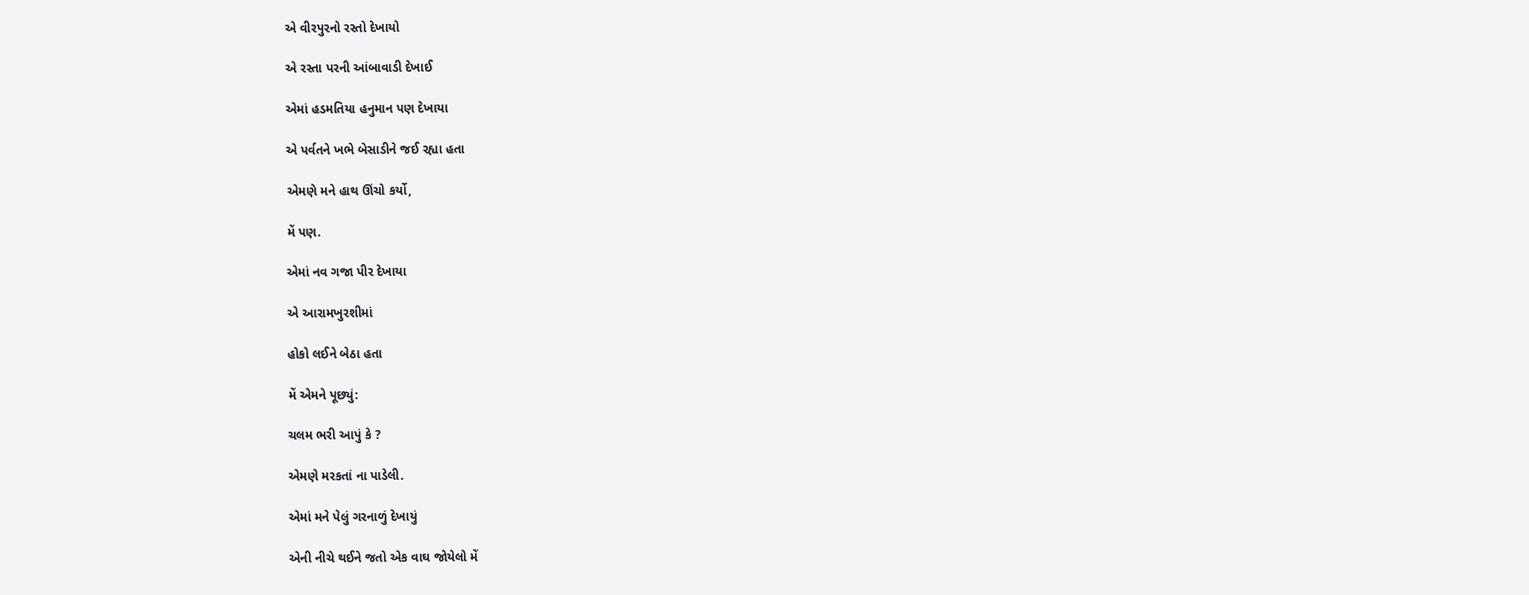એ વીરપુરનો રસ્તો દેખાયો

એ રસ્તા પરની આંબાવાડી દેખાઈ

એમાં હડમતિયા હનુમાન પણ દેખાયા

એ પર્વતને ખભે બેસાડીને જઈ રહ્યા હતા

એમણે મને હાથ ઊંચો કર્યો,

મેં પણ.

એમાં નવ ગજા પીર દેખાયા

એ આરામખુરશીમાં

હોકો લઈને બેઠા હતા

મેં એમને પૂછ્યું:

ચલમ ભરી આપું કે ?

એમણે મરકતાં ના પાડેલી.

એમાં મને પેલું ગરનાળું દેખાયું

એની નીચે થઈને જતો એક વાઘ જોયેલો મેં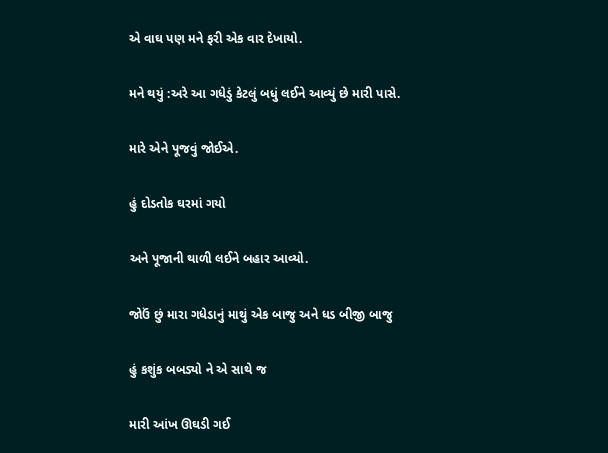એ વાઘ પણ મને ફરી એક વાર દેખાયો.

મને થયું :અરે આ ગધેડું કેટલું બધું લઈને આવ્યું છે મારી પાસે.

મારે એને પૂજવું જોઈએ.

હું દોડતોક ઘરમાં ગયો

અને પૂજાની થાળી લઈને બહાર આવ્યો.

જોઉં છું મારા ગધેડાનું માથું એક બાજુ અને ધડ બીજી બાજુ

હું કશુંક બબડ્યો ને એ સાથે જ

મારી આંખ ઊઘડી ગઈ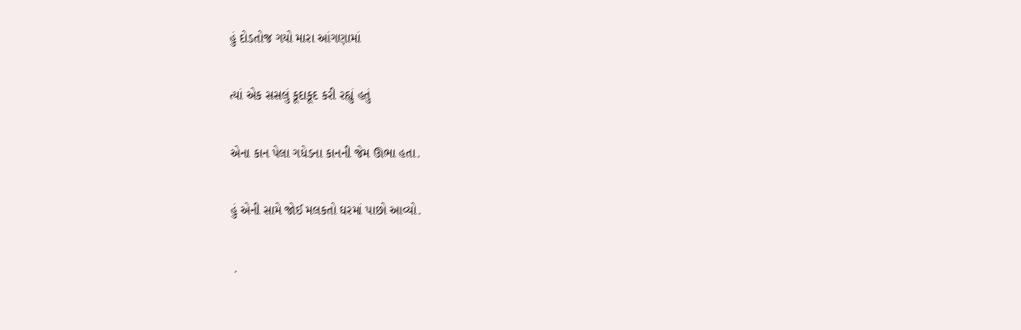હું દોડતોજ ગયો મારા આંગણામાં

ત્યાં એક સસલું કૂદાકૂદ કરી રહ્યું હતું

એના કાન પેલા ગધેડના કાનની જેમ ઊભા હતા.

હું એની સામે જોઈ મલકતો ઘરમાં પાછો આવ્યો.

 .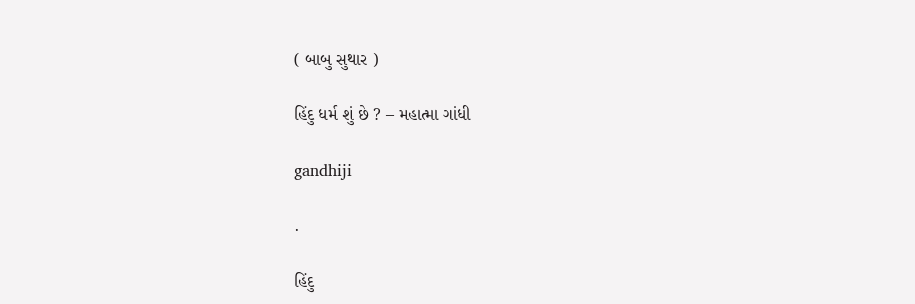( બાબુ સુથાર )

હિંદુ ધર્મ શું છે ? – મહાત્મા ગાંધી

gandhiji

.

હિંદુ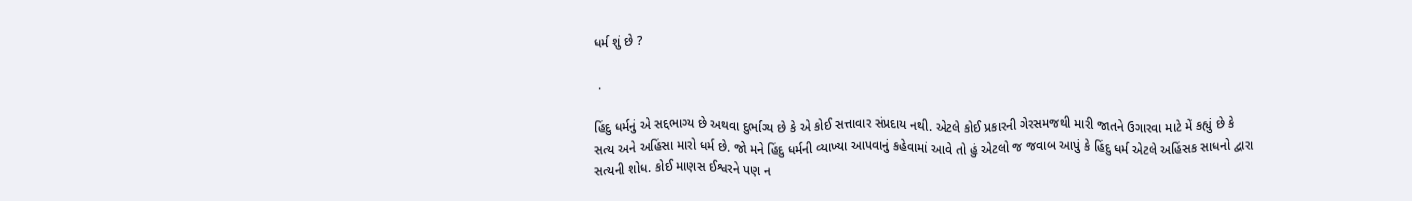ધર્મ શું છે ?

 .

હિંદુ ધર્મનું એ સદ્દભાગ્ય છે અથવા દુર્ભાગ્ય છે કે એ કોઈ સત્તાવાર સંપ્રદાય નથી. એટલે કોઈ પ્રકારની ગેરસમજથી મારી જાતને ઉગારવા માટે મેં કહ્યું છે કે સત્ય અને અહિંસા મારો ધર્મ છે. જો મને હિંદુ ધર્મની વ્યાખ્યા આપવાનું કહેવામાં આવે તો હું એટલો જ જવાબ આપું કે હિંદુ ધર્મ એટલે અહિંસક સાધનો દ્વારા સત્યની શોધ. કોઈ માણસ ઈશ્વરને પણ ન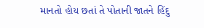માનતો હોય છતાં તે પોતાની જાતને હિંદુ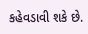કહેવડાવી શકે છે.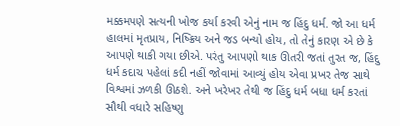મક્કમપણે સત્યની ખોજ કર્યા કરવી એનું નામ જ હિંદુ ધર્મ. જો આ ધર્મ હાલમાં મૃતપ્રાય, નિષ્ક્રિય અને જડ બન્યો હોય, તો તેનું કારણ એ છે કે આપણે થાકી ગયા છીએ. પરંતુ આપણો થાક ઊતરી જતાં તુરત જ, હિંદુ ધર્મ કદાચ પહેલાં કદી નહીં જોવામાં આવ્યું હોય એવા પ્રખર તેજ સાથે વિશ્વમાં ઝળકી ઊઠશે. અને ખરેખર તેથી જ હિંદુ ધર્મ બધા ધર્મ કરતાં સૌથી વધારે સહિષ્ણુ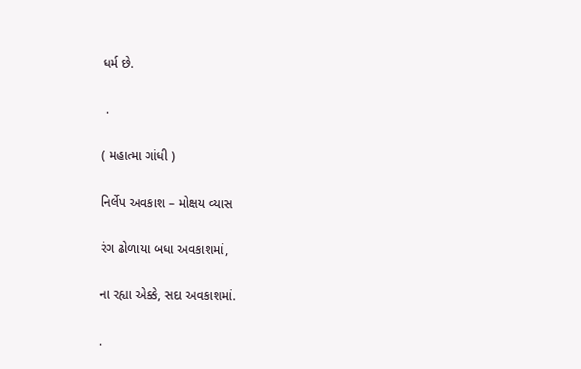ધર્મ છે.

 .

( મહાત્મા ગાંધી )

નિર્લેપ અવકાશ – મોક્ષય વ્યાસ

રંગ ઢોળાયા બધા અવકાશમાં,

ના રહ્યા એક્કે, સદા અવકાશમાં.

.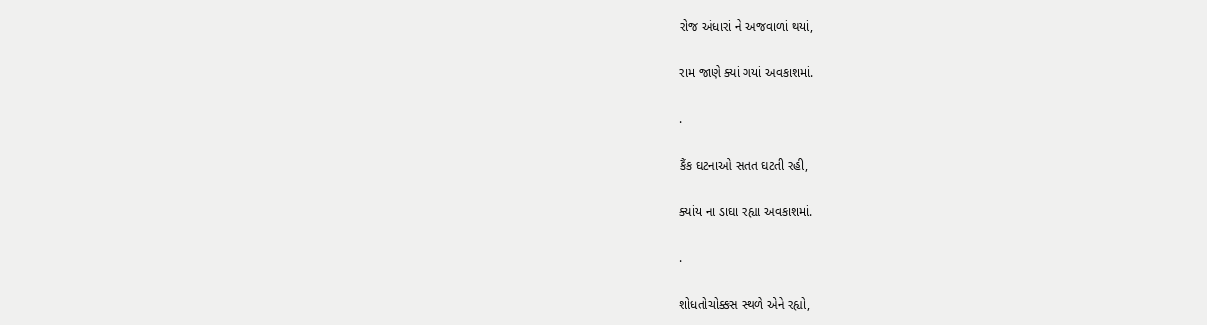રોજ અંધારાં ને અજવાળાં થયાં,

રામ જાણે ક્યાં ગયાં અવકાશમાં.

.

કૈંક ઘટનાઓ સતત ઘટતી રહી,

ક્યાંય ના ડાઘા રહ્યા અવકાશમાં.

.

શોધતોચોક્કસ સ્થળે એને રહ્યો,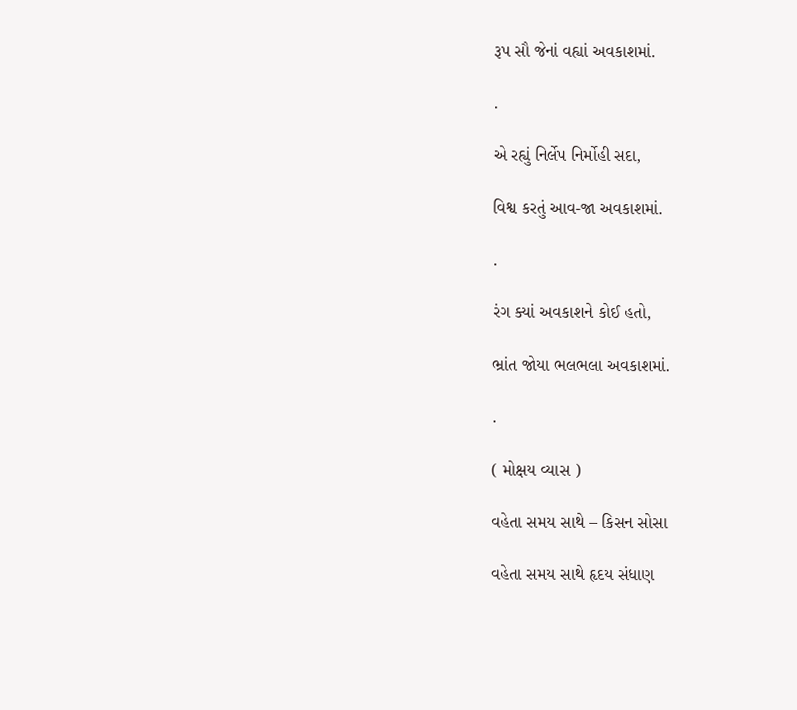રૂપ સૌ જેનાં વહ્યાં અવકાશમાં.

.

એ રહ્યું નિર્લેપ નિર્મોહી સદા,

વિશ્વ કરતું આવ-જા અવકાશમાં.

.

રંગ ક્યાં અવકાશને કોઈ હતો,

ભ્રાંત જોયા ભલભલા અવકાશમાં.

.

( મોક્ષય વ્યાસ )

વહેતા સમય સાથે – કિસન સોસા

વહેતા સમય સાથે હૃદય સંધાણ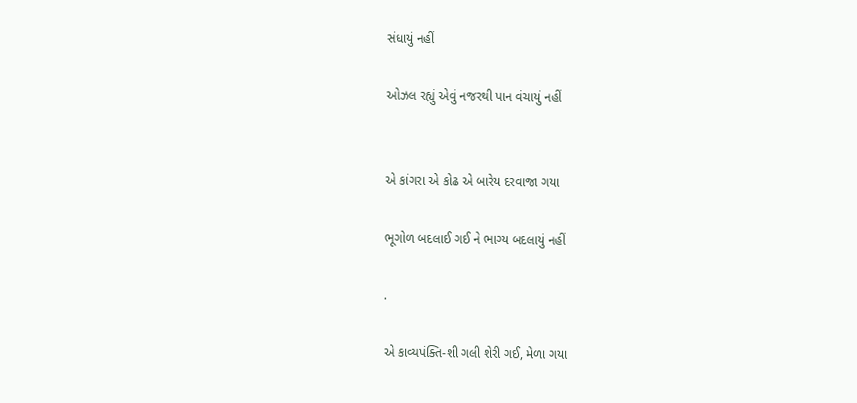સંધાયું નહીં

ઓઝલ રહ્યું એવું નજરથી પાન વંચાયું નહીં


એ કાંગરા એ કોઢ એ બારેય દરવાજા ગયા

ભૂગોળ બદલાઈ ગઈ ને ભાગ્ય બદલાયું નહીં

.

એ કાવ્યપંક્તિ-શી ગલી શેરી ગઈ, મેળા ગયા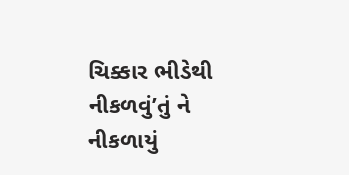ચિક્કાર ભીડેથી નીકળવું’તું ને નીકળાયું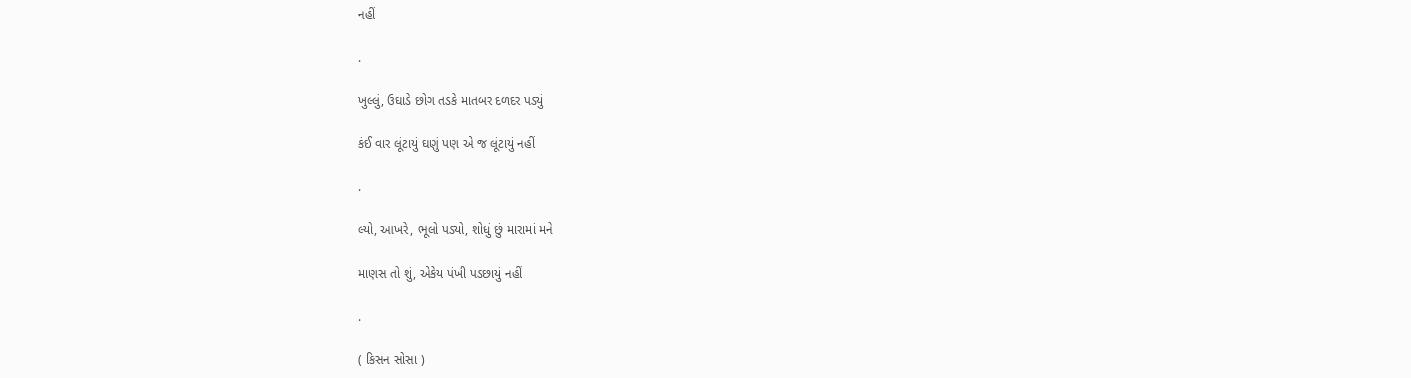નહીં

.

ખુલ્લું, ઉઘાડે છોગ તડકે માતબર દળદર પડ્યું

કંઈ વાર લૂંટાયું ઘણું પણ એ જ લૂંટાયું નહીં

.

લ્યો, આખરે, ભૂલો પડ્યો, શોધું છું મારામાં મને

માણસ તો શું, એકેય પંખી પડછાયું નહીં

.

( કિસન સોસા )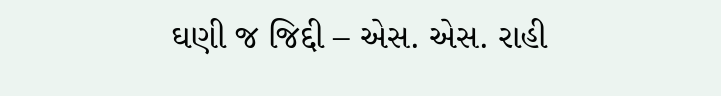ઘણી જ જિદ્દી – એસ. એસ. રાહી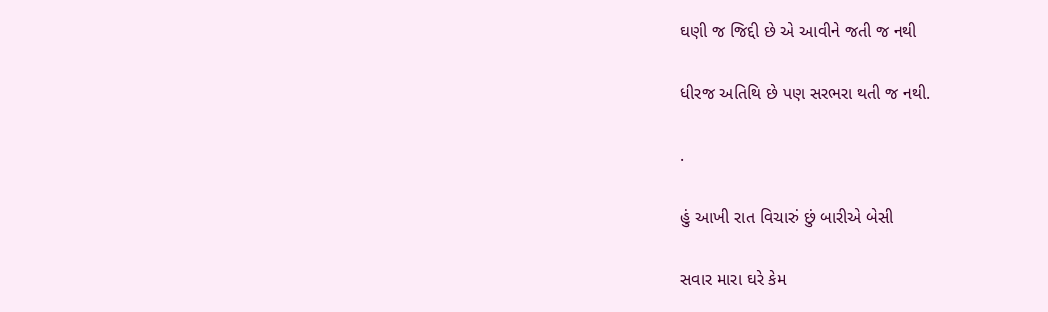ઘણી જ જિદ્દી છે એ આવીને જતી જ નથી

ધીરજ અતિથિ છે પણ સરભરા થતી જ નથી.

.

હું આખી રાત વિચારું છું બારીએ બેસી

સવાર મારા ઘરે કેમ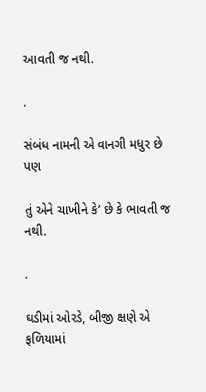આવતી જ નથી.

.

સંબંધ નામની એ વાનગી મધુર છે પણ

તું એને ચાખીને કે’ છે કે ભાવતી જ નથી.

.

ઘડીમાં ઓરડે, બીજી ક્ષણે એ ફળિયામાં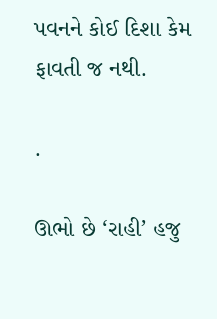પવનને કોઈ દિશા કેમ ફાવતી જ નથી.

.

ઊભો છે ‘રાહી’ હજુ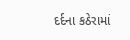દર્દના કઠેરામાં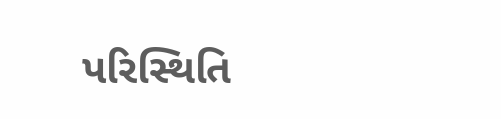પરિસ્થિતિ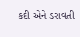કદી એને ડરાવતી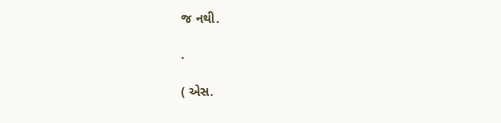જ નથી.

.

( એસ.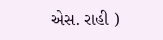એસ. રાહી )